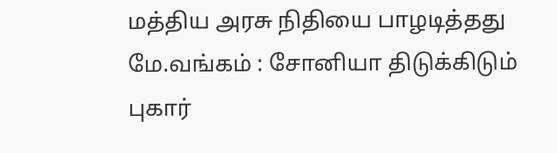மத்திய அரசு நிதியை பாழடித்தது மே.வங்கம் : சோனியா திடுக்கிடும் புகார்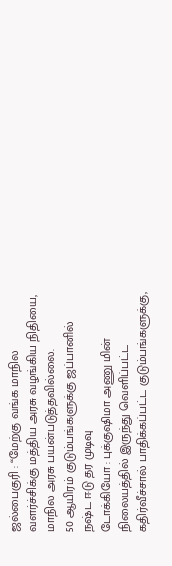ஜல்பைகுரி : “மேற்கு வங்க மாநில வளர்ச்சிக்கு மத்திய அரசு வழங்கிய நிதியை, மாநில அரசு பயன்படுத்தவில்லை.
50 ஆயிரம் குடும்பங்களுக்கு ஜப்பானில் நஷ்ட ஈடு தர முடிவு
டோக்கியோ : புக்குஷிமா அணு மின் நிலையத்தில் இருந்து வெளிப்பட்ட கதிர்வீச்சால் பாதிக்கப்பட்ட குடும்பங்களுக்கு,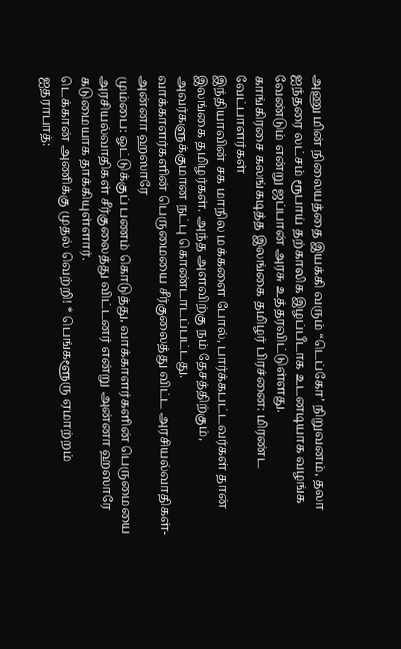அணு மின் நிலையத்தை இயக்கி வரும் “டெப்கோ’ நிறுவனம், தலா ஐந்தரை லட்சம் ரூபாய் தற்காலிக இழப்பீடாக உடனடியாக வழங்க வேண்டும் என்று ஜப்பான் அரசு உத்தரவிட்டுள்ளது.
காங்கிரசை கலங்கடித்த இலங்கை தமிழர் பிரச்னை: மிரண்ட வேட்பாளர்கள்
இந்தியாவின் சக மாநில மக்களை போல், பார்க்கபட்டவர்கள் தான் இலங்கை தமிழர்கள். அந்த அளவிற்கு நம் தேசத்திற்கும், அவர்களுக்குமான நட்பு கொண்டாடப்பட்டது.
வாக்காளர்களின் பெருமையை சீர்குலைத்து விட்ட அரசியல்வாதிகள்-அன்னா ஹஸாரே
மும்பை: ஓட்டுக்குப் பணம் கொடுத்து, வாக்காளர்களின் பெருமையை அரசியல்வாதிகள் சீர்குலைத்து விட்டனர் என்று அன்னா ஹஸாரே கடுமையாக தாக்கியுள்ளார்.
டெக்கான் அணிக்கு முதல் வெற்றி! * பெங்களூரு ஏமாற்றம்
ஐதராபாத்: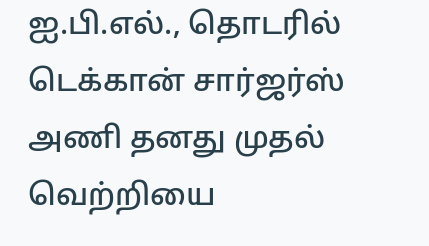ஐ.பி.எல்., தொடரில் டெக்கான் சார்ஜர்ஸ் அணி தனது முதல் வெற்றியை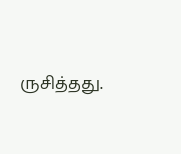ருசித்தது.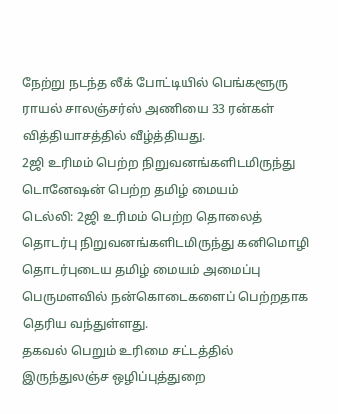நேற்று நடந்த லீக் போட்டியில் பெங்களூரு ராயல் சாலஞ்சர்ஸ் அணியை 33 ரன்கள் வித்தியாசத்தில் வீழ்த்தியது.
2ஜி உரிமம் பெற்ற நிறுவனங்களிடமிருந்து டொனேஷன் பெற்ற தமிழ் மையம்
டெல்லி: 2ஜி உரிமம் பெற்ற தொலைத் தொடர்பு நிறுவனங்களிடமிருந்து கனிமொழி தொடர்புடைய தமிழ் மையம் அமைப்பு பெருமளவில் நன்கொடைகளைப் பெற்றதாக தெரிய வந்துள்ளது.
தகவல் பெறும் உரிமை சட்டத்தில் இருந்துலஞ்ச ஒழிப்புத்துறை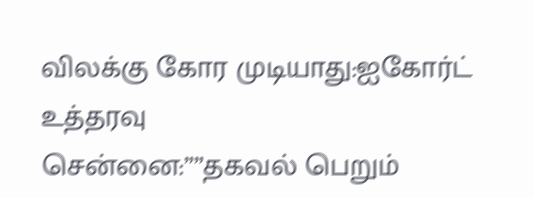விலக்கு கோர முடியாது:ஐகோர்ட் உத்தரவு
சென்னை:””தகவல் பெறும்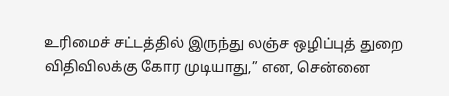உரிமைச் சட்டத்தில் இருந்து லஞ்ச ஒழிப்புத் துறை விதிவிலக்கு கோர முடியாது,” என, சென்னை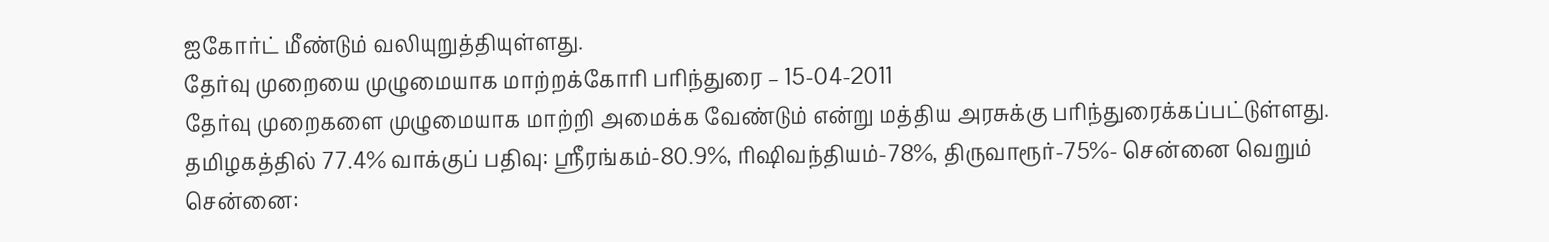ஐகோர்ட் மீண்டும் வலியுறுத்தியுள்ளது.
தேர்வு முறையை முழுமையாக மாற்றக்கோரி பரிந்துரை – 15-04-2011
தேர்வு முறைகளை முழுமையாக மாற்றி அமைக்க வேண்டும் என்று மத்திய அரசுக்கு பரிந்துரைக்கப்பட்டுள்ளது.
தமிழகத்தில் 77.4% வாக்குப் பதிவு: ஸ்ரீரங்கம்-80.9%, ரிஷிவந்தியம்-78%, திருவாரூர்-75%- சென்னை வெறும்
சென்னை: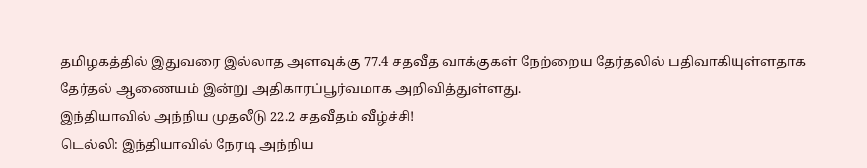தமிழகத்தில் இதுவரை இல்லாத அளவுக்கு 77.4 சதவீத வாக்குகள் நேற்றைய தேர்தலில் பதிவாகியுள்ளதாக தேர்தல் ஆணையம் இன்று அதிகாரப்பூர்வமாக அறிவித்துள்ளது.
இந்தியாவில் அந்நிய முதலீடு 22.2 சதவீதம் வீழ்ச்சி!
டெல்லி: இந்தியாவில் நேரடி அந்நிய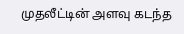முதலீட்டின் அளவு கடந்த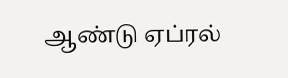ஆண்டு ஏப்ரல்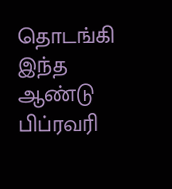தொடங்கி இந்த ஆண்டு பிப்ரவரி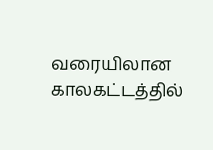வரையிலான காலகட்டத்தில்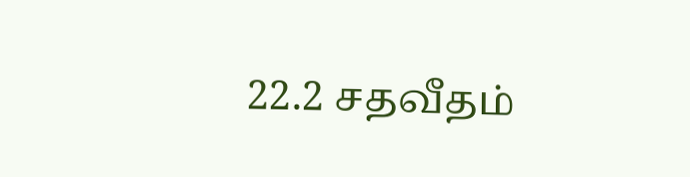22.2 சதவீதம்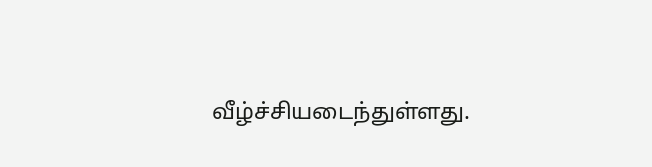வீழ்ச்சியடைந்துள்ளது.